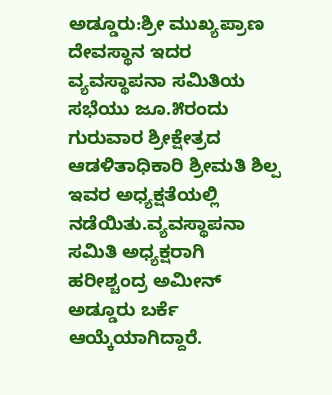ಅಡ್ಡೂರು:ಶ್ರೀ ಮುಖ್ಯಪ್ರಾಣ ದೇವಸ್ಥಾನ ಇದರ ವ್ಯವಸ್ಥಾಪನಾ ಸಮಿತಿಯ ಸಭೆಯು ಜೂ.೫ರಂದು ಗುರುವಾರ ಶ್ರೀಕ್ಷೇತ್ರದ ಆಡಳಿತಾಧಿಕಾರಿ ಶ್ರೀಮತಿ ಶಿಲ್ಪ ಇವರ ಅಧ್ಯಕ್ಷತೆಯಲ್ಲಿ ನಡೆಯಿತು.ವ್ಯವಸ್ಥಾಪನಾ ಸಮಿತಿ ಅಧ್ಯಕ್ಷರಾಗಿ ಹರೀಶ್ಚಂದ್ರ ಅಮೀನ್ ಅಡ್ಡೂರು ಬರ್ಕೆ ಆಯ್ಕೆಯಾಗಿದ್ದಾರೆ.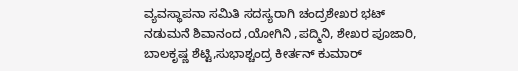ವ್ಯವಸ್ಥಾಪನಾ ಸಮಿತಿ ಸದಸ್ಯರಾಗಿ ಚಂದ್ರಶೇಖರ ಭಟ್ ನಡುಮನೆ ಶಿವಾನಂದ ,ಯೋಗಿನಿ ,ಪದ್ಮಿನಿ, ಶೇಖರ ಪೂಜಾರಿ, ಬಾಲಕೃಷ್ಣ ಶೆಟ್ಟಿ,ಸುಭಾಶ್ಚಂದ್ರ ಕೀರ್ತನ್ ಕುಮಾರ್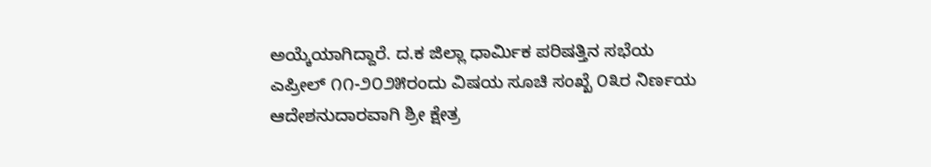ಅಯ್ಕೆಯಾಗಿದ್ದಾರೆ. ದ.ಕ ಜಿಲ್ಲಾ ಧಾರ್ಮಿಕ ಪರಿಷತ್ತಿನ ಸಭೆಯ ಎಪ್ರೀಲ್ ೧೧-೨೦೨೫ರಂದು ವಿಷಯ ಸೂಚಿ ಸಂಖ್ಖೆ ೦೩ರ ನಿರ್ಣಯ ಆದೇಶನುದಾರವಾಗಿ ಶ್ರೀ ಕ್ಷೇತ್ರ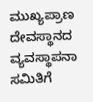ಮುಖ್ಯಪ್ರಾಣ ದೇವಸ್ಥಾನದ ವ್ಯವಸ್ಥಾಪನಾ ಸಮಿತಿಗೆ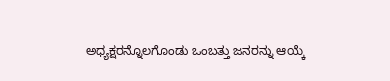ಅಧ್ಯಕ್ಷರನ್ನೊಲಗೊಂಡು ಒಂಬತ್ತು ಜನರನ್ನು ಆಯ್ಕೆ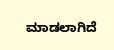ಮಾಡಲಾಗಿದೆ